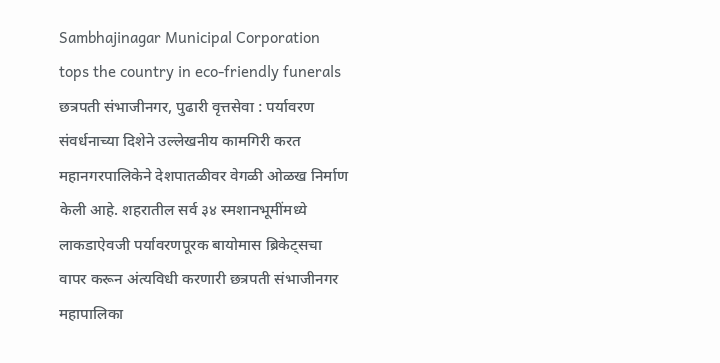Sambhajinagar Municipal Corporation tops the country in eco-friendly funerals
छत्रपती संभाजीनगर, पुढारी वृत्तसेवा : पर्यावरण संवर्धनाच्या दिशेने उल्लेखनीय कामगिरी करत महानगरपालिकेने देशपातळीवर वेगळी ओळख निर्माण केली आहे. शहरातील सर्व ३४ स्मशानभूमींमध्ये लाकडाऐवजी पर्यावरणपूरक बायोमास ब्रिकेट्सचा वापर करून अंत्यविधी करणारी छत्रपती संभाजीनगर महापालिका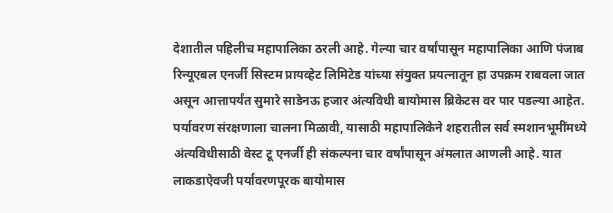देशातील पहिलीच महापालिका ठरली आहे. गेल्या चार वर्षांपासून महापालिका आणि पंजाब रिन्यूएबल एनर्जी सिस्टम प्रायव्हेट लिमिटेड यांच्या संयुक्त प्रयत्नातून हा उपक्रम राबवला जात असून आत्तापर्यंत सुमारे साडेनऊ हजार अंत्यविधी बायोमास ब्रिकेटस वर पार पडल्या आहेत.
पर्यावरण संरक्षणाला चालना मिळावी, यासाठी महापालिकेने शहरातील सर्व स्मशानभूमींमध्ये अंत्यविधीसाठी वेस्ट टू एनर्जी ही संकल्पना चार वर्षांपासून अंमलात आणली आहे. यात लाकडाऐवजी पर्यावरणपूरक बायोमास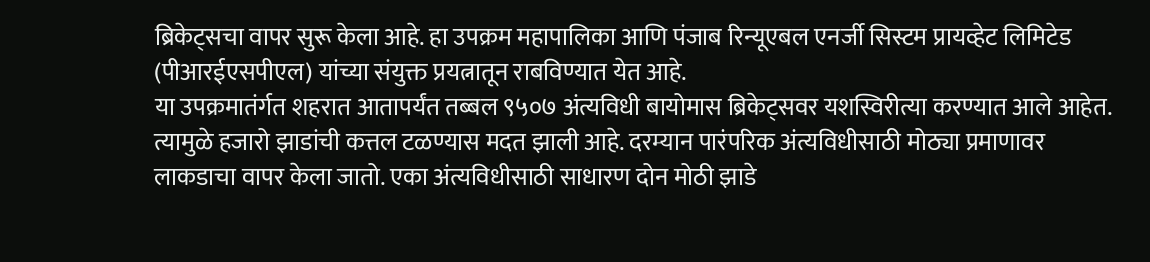ब्रिकेट्सचा वापर सुरू केला आहे. हा उपक्रम महापालिका आणि पंजाब रिन्यूएबल एनर्जी सिस्टम प्रायव्हेट लिमिटेड (पीआरईएसपीएल) यांच्या संयुक्त प्रयत्नातून राबविण्यात येत आहे.
या उपक्रमातंर्गत शहरात आतापर्यंत तब्बल ९५०७ अंत्यविधी बायोमास ब्रिकेट्सवर यशस्विरीत्या करण्यात आले आहेत. त्यामुळे हजारो झाडांची कत्तल टळण्यास मदत झाली आहे. दरम्यान पारंपरिक अंत्यविधीसाठी मोठ्या प्रमाणावर लाकडाचा वापर केला जातो. एका अंत्यविधीसाठी साधारण दोन मोठी झाडे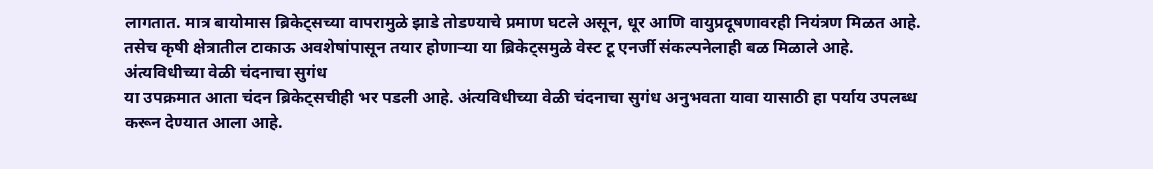लागतात. मात्र बायोमास ब्रिकेट्सच्या वापरामुळे झाडे तोडण्याचे प्रमाण घटले असून, धूर आणि वायुप्रदूषणावरही नियंत्रण मिळत आहे. तसेच कृषी क्षेत्रातील टाकाऊ अवशेषांपासून तयार होणाऱ्या या ब्रिकेट्समुळे वेस्ट टू एनर्जी संकल्पनेलाही बळ मिळाले आहे.
अंत्यविधीच्या वेळी चंदनाचा सुगंध
या उपक्रमात आता चंदन ब्रिकेट्सचीही भर पडली आहे. अंत्यविधीच्या वेळी चंदनाचा सुगंध अनुभवता यावा यासाठी हा पर्याय उपलब्ध करून देण्यात आला आहे.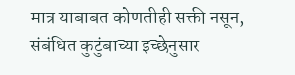मात्र याबाबत कोणतीही सक्ती नसून, संबंधित कुटुंबाच्या इच्छेनुसार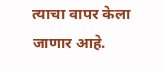त्याचा वापर केला जाणार आहे.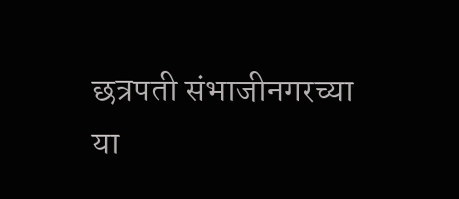छत्रपती संभाजीनगरच्या या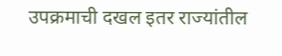उपक्रमाची दखल इतर राज्यांतील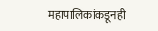महापालिकांकडूनही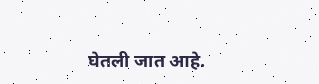घेतली जात आहे.